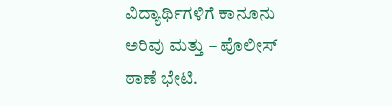ವಿದ್ಯಾರ್ಥಿಗಳಿಗೆ ಕಾನೂನು ಅರಿವು ಮತ್ತು – ಪೊಲೀಸ್ ಠಾಣೆ ಭೇಟಿ.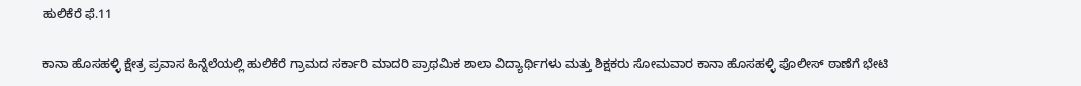ಹುಲಿಕೆರೆ ಫೆ.11

ಕಾನಾ ಹೊಸಹಳ್ಳಿ ಕ್ಷೇತ್ರ ಪ್ರವಾಸ ಹಿನ್ನೆಲೆಯಲ್ಲಿ ಹುಲಿಕೆರೆ ಗ್ರಾಮದ ಸರ್ಕಾರಿ ಮಾದರಿ ಪ್ರಾಥಮಿಕ ಶಾಲಾ ವಿದ್ಯಾರ್ಥಿಗಳು ಮತ್ತು ಶಿಕ್ಷಕರು ಸೋಮವಾರ ಕಾನಾ ಹೊಸಹಳ್ಳಿ ಪೊಲೀಸ್ ಠಾಣೆಗೆ ಭೇಟಿ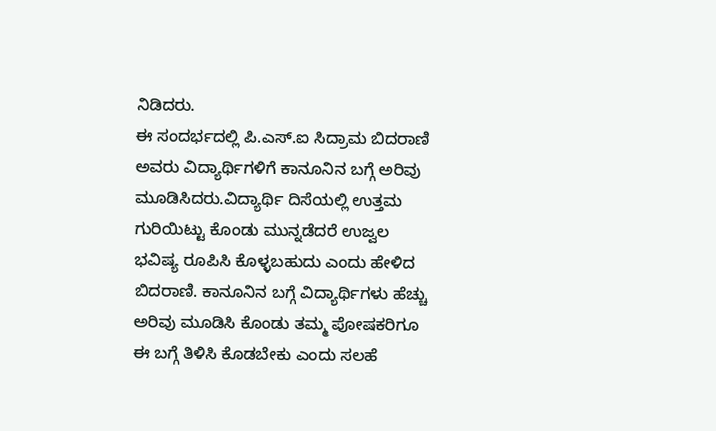ನಿಡಿದರು.
ಈ ಸಂದರ್ಭದಲ್ಲಿ ಪಿ.ಎಸ್.ಐ ಸಿದ್ರಾಮ ಬಿದರಾಣಿ ಅವರು ವಿದ್ಯಾರ್ಥಿಗಳಿಗೆ ಕಾನೂನಿನ ಬಗ್ಗೆ ಅರಿವು ಮೂಡಿಸಿದರು.ವಿದ್ಯಾರ್ಥಿ ದಿಸೆಯಲ್ಲಿ ಉತ್ತಮ ಗುರಿಯಿಟ್ಟು ಕೊಂಡು ಮುನ್ನಡೆದರೆ ಉಜ್ವಲ ಭವಿಷ್ಯ ರೂಪಿಸಿ ಕೊಳ್ಳಬಹುದು ಎಂದು ಹೇಳಿದ ಬಿದರಾಣಿ. ಕಾನೂನಿನ ಬಗ್ಗೆ ವಿದ್ಯಾರ್ಥಿಗಳು ಹೆಚ್ಚು ಅರಿವು ಮೂಡಿಸಿ ಕೊಂಡು ತಮ್ಮ ಪೋಷಕರಿಗೂ ಈ ಬಗ್ಗೆ ತಿಳಿಸಿ ಕೊಡಬೇಕು ಎಂದು ಸಲಹೆ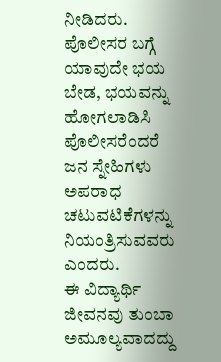ನೀಡಿದರು.
ಪೊಲೀಸರ ಬಗ್ಗೆ ಯಾವುದೇ ಭಯ ಬೇಡ, ಭಯವನ್ನು ಹೋಗಲಾಡಿಸಿ ಪೊಲೀಸರೆಂದರೆ ಜನ ಸ್ನೇಹಿಗಳು ಅಪರಾಧ ಚಟುವಟಿಕೆಗಳನ್ನು ನಿಯಂತ್ರಿಸುವವರು ಎಂದರು.
ಈ ವಿದ್ಯಾರ್ಥಿ ಜೀವನವು ತುಂಬಾ ಅಮೂಲ್ಯವಾದದ್ದು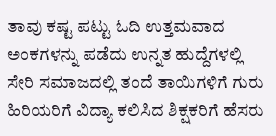ತಾವು ಕಷ್ಟ ಪಟ್ಟು ಓದಿ ಉತ್ತಮವಾದ ಅಂಕಗಳನ್ನು ಪಡೆದು ಉನ್ನತ ಹುದ್ದೆಗಳಲ್ಲಿ ಸೇರಿ ಸಮಾಜದಲ್ಲಿ ತಂದೆ ತಾಯಿಗಳಿಗೆ ಗುರು ಹಿರಿಯರಿಗೆ ವಿದ್ಯಾ ಕಲಿಸಿದ ಶಿಕ್ಷಕರಿಗೆ ಹೆಸರು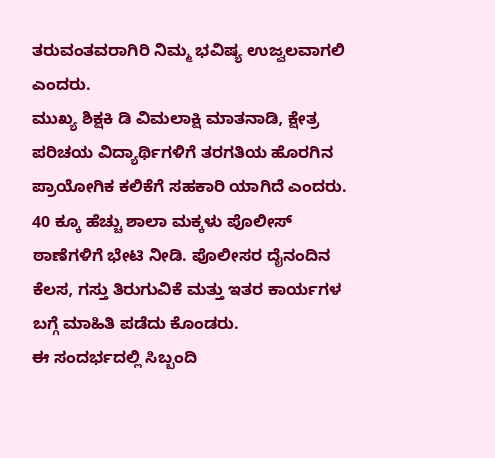ತರುವಂತವರಾಗಿರಿ ನಿಮ್ಮ ಭವಿಷ್ಯ ಉಜ್ವಲವಾಗಲಿ ಎಂದರು.
ಮುಖ್ಯ ಶಿಕ್ಷಕಿ ಡಿ ವಿಮಲಾಕ್ಷಿ ಮಾತನಾಡಿ, ಕ್ಷೇತ್ರ ಪರಿಚಯ ವಿದ್ಯಾರ್ಥಿಗಳಿಗೆ ತರಗತಿಯ ಹೊರಗಿನ ಪ್ರಾಯೋಗಿಕ ಕಲಿಕೆಗೆ ಸಹಕಾರಿ ಯಾಗಿದೆ ಎಂದರು.
40 ಕ್ಕೂ ಹೆಚ್ಚು ಶಾಲಾ ಮಕ್ಕಳು ಪೊಲೀಸ್ ಠಾಣೆಗಳಿಗೆ ಭೇಟಿ ನೀಡಿ. ಪೊಲೀಸರ ದೈನಂದಿನ ಕೆಲಸ, ಗಸ್ತು ತಿರುಗುವಿಕೆ ಮತ್ತು ಇತರ ಕಾರ್ಯಗಳ ಬಗ್ಗೆ ಮಾಹಿತಿ ಪಡೆದು ಕೊಂಡರು.
ಈ ಸಂದರ್ಭದಲ್ಲಿ ಸಿಬ್ಬಂದಿ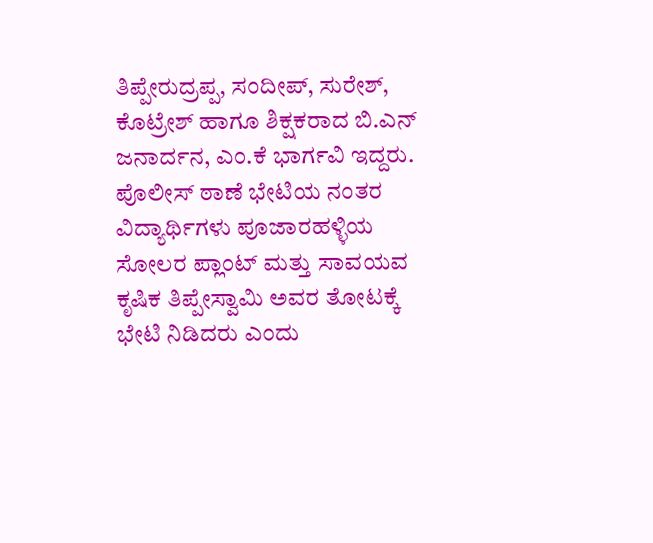ತಿಪ್ಪೇರುದ್ರಪ್ಪ, ಸಂದೀಪ್, ಸುರೇಶ್, ಕೊಟ್ರೇಶ್ ಹಾಗೂ ಶಿಕ್ಷಕರಾದ ಬಿ.ಎನ್ ಜನಾರ್ದನ, ಎಂ.ಕೆ ಭಾರ್ಗವಿ ಇದ್ದರು.
ಪೊಲೀಸ್ ಠಾಣೆ ಭೇಟಿಯ ನಂತರ ವಿದ್ಯಾರ್ಥಿಗಳು ಪೂಜಾರಹಳ್ಳಿಯ ಸೋಲರ ಪ್ಲಾಂಟ್ ಮತ್ತು ಸಾವಯವ ಕೃಷಿಕ ತಿಪ್ಪೇಸ್ವಾಮಿ ಅವರ ತೋಟಕ್ಕೆ ಭೇಟಿ ನಿಡಿದರು ಎಂದು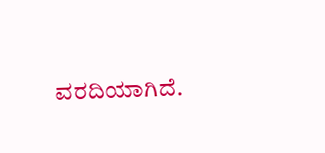ವರದಿಯಾಗಿದೆ.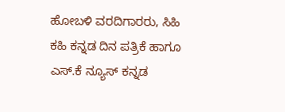ಹೋಬಳಿ ವರದಿಗಾರರು, ಸಿಹಿ ಕಹಿ ಕನ್ನಡ ದಿನ ಪತ್ರಿಕೆ ಹಾಗೂ ಎಸ್.ಕೆ ನ್ಯೂಸ್ ಕನ್ನಡ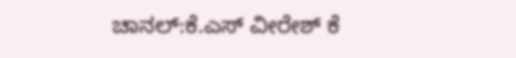ಚಾನಲ್:ಕೆ.ಎಸ್ ವೀರೇಶ್ ಕೆ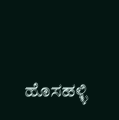ಹೊಸಹಳ್ಳಿ